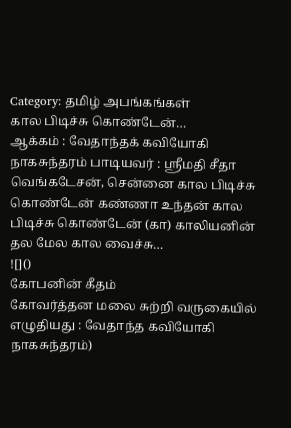Category: தமிழ் அபங்கங்கள்
கால பிடிச்சு கொண்டேன்…
ஆக்கம் : வேதாந்தக் கவியோகி நாகசுந்தரம் பாடியவர் : ஸ்ரீமதி சீதா வெங்கடேசன், சென்னை கால பிடிச்சு கொண்டேன் கண்ணா உந்தன் கால பிடிச்சு கொண்டேன் (கா) காலியனின் தல மேல கால வைச்சு…
![]()
கோபனின் கீதம்
கோவர்த்தன மலை சுற்றி வருகையில் எழுதியது : வேதாந்த கவியோகி நாகசுந்தரம்)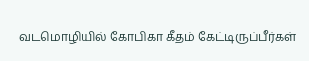வடமொழியில் கோபிகா கீதம் கேட்டிருப்பீர்கள்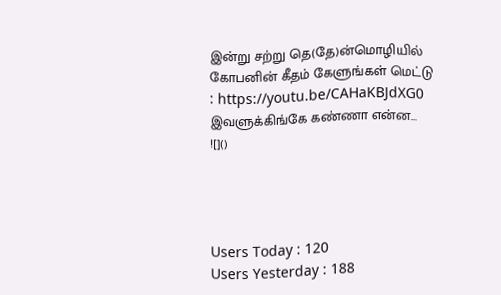இன்று சற்று தெ(தே)ன்மொழியில் கோபனின் கீதம் கேளுங்கள் மெட்டு : https://youtu.be/CAHaKBJdXG0 இவளுக்கிங்கே கண்ணா என்ன…
![]()




Users Today : 120
Users Yesterday : 188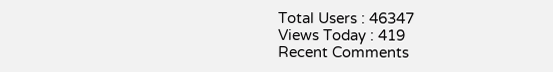Total Users : 46347
Views Today : 419
Recent Comments